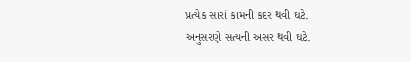પ્રત્યેક સારાં કામની કદર થવી ઘટે.
અનુસરણે સત્યની અસર થવી ઘટે.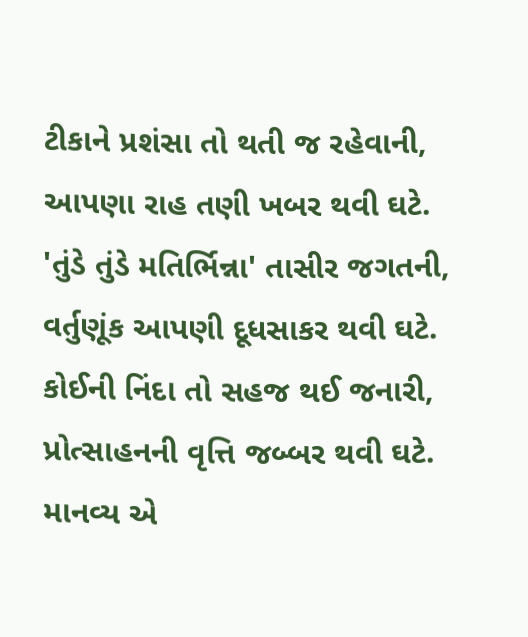ટીકાને પ્રશંસા તો થતી જ રહેવાની,
આપણા રાહ તણી ખબર થવી ઘટે.
'તુંડે તુંડે મતિર્ભિન્ના' તાસીર જગતની,
વર્તુણૂંક આપણી દૂધસાકર થવી ઘટે.
કોઈની નિંદા તો સહજ થઈ જનારી,
પ્રોત્સાહનની વૃત્તિ જબ્બર થવી ઘટે.
માનવ્ય એ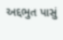અદ્દભુત પાસું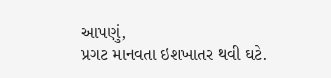આપણું,
પ્રગટ માનવતા ઇશખાતર થવી ઘટે.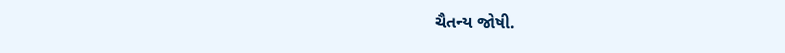ચૈતન્ય જોષી.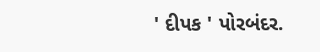' દીપક ' પોરબંદર.